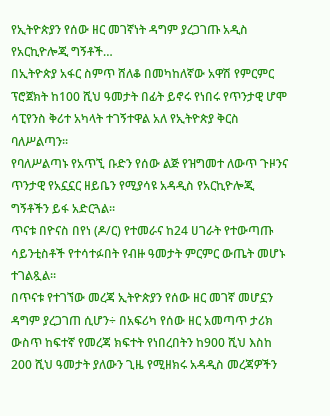የኢትዮጵያን የሰው ዘር መገኛነት ዳግም ያረጋገጡ አዲስ የአርኪዮሎጂ ግኝቶች…
በኢትዮጵያ አፋር ስምጥ ሸለቆ በመካከለኛው አዋሽ የምርምር ፕሮጀክት ከ100 ሺህ ዓመታት በፊት ይኖሩ የነበሩ የጥንታዊ ሆሞ ሳፒየንስ ቅሪተ አካላት ተገኝተዋል አለ የኢትዮጵያ ቅርስ ባለሥልጣን፡፡
የባለሥልጣኑ የአጥኚ ቡድን የሰው ልጅ የዝግመተ ለውጥ ጉዞንና ጥንታዊ የአኗኗር ዘይቤን የሚያሳዩ አዳዲስ የአርኪዮሎጂ ግኝቶችን ይፋ አድርጓል።
ጥናቱ በዮናስ በየነ (ዶ/ር) የተመራና ከ24 ሀገራት የተውጣጡ ሳይንቲስቶች የተሳተፉበት የብዙ ዓመታት ምርምር ውጤት መሆኑ ተገልጿል።
በጥናቱ የተገኘው መረጃ ኢትዮጵያን የሰው ዘር መገኛ መሆኗን ዳግም ያረጋገጠ ሲሆን÷ በአፍሪካ የሰው ዘር አመጣጥ ታሪክ ውስጥ ከፍተኛ የመረጃ ክፍተት የነበረበትን ከ900 ሺህ እስከ 200 ሺህ ዓመታት ያለውን ጊዜ የሚዘክሩ አዳዲስ መረጃዎችን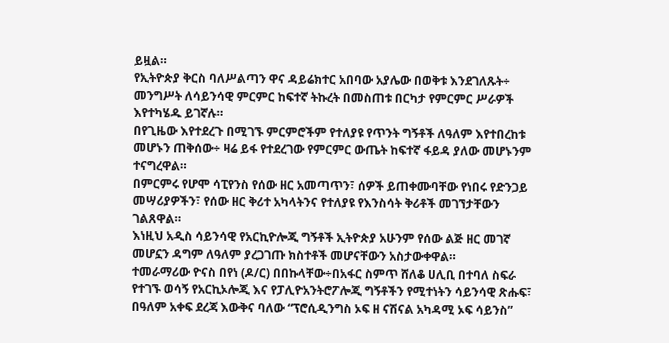ይዟል።
የኢትዮጵያ ቅርስ ባለሥልጣን ዋና ዳይሬክተር አበባው አያሌው በወቅቱ እንደገለጹት÷ መንግሥት ለሳይንሳዊ ምርምር ከፍተኛ ትኩረት በመስጠቱ በርካታ የምርምር ሥራዎች እየተካሄዱ ይገኛሉ።
በየጊዜው እየተደረጉ በሚገኙ ምርምሮችም የተለያዩ የጥንት ግኝቶች ለዓለም እየተበረከቱ መሆኑን ጠቅሰው÷ ዛሬ ይፋ የተደረገው የምርምር ውጤት ከፍተኛ ፋይዳ ያለው መሆኑንም ተናግረዋል።
በምርምሩ የሆሞ ሳፒየንስ የሰው ዘር አመጣጥን፣ ሰዎች ይጠቀሙባቸው የነበሩ የድንጋይ መሣሪያዎችን፣ የሰው ዘር ቅሪተ አካላትንና የተለያዩ የእንስሳት ቅሪቶች መገኘታቸውን ገልጸዋል።
እነዚህ አዲስ ሳይንሳዊ የአርኪዮሎጂ ግኝቶች ኢትዮጵያ አሁንም የሰው ልጅ ዘር መገኛ መሆኗን ዳግም ለዓለም ያረጋገጡ ክስተቶች መሆናቸውን አስታውቀዋል።
ተመራማሪው ዮናስ በየነ (ዶ/ር) በበኩላቸው÷በአፋር ስምጥ ሸለቆ ሀሊቢ በተባለ ስፍራ የተገኙ ወሳኝ የአርኪኦሎጂ እና የፓሊዮአንትሮፖሎጂ ግኝቶችን የሚተነትን ሳይንሳዊ ጽሑፍ፣ በዓለም አቀፍ ደረጃ እውቅና ባለው “ፕሮሲዲንግስ ኦፍ ዘ ናሽናል አካዳሚ ኦፍ ሳይንስ”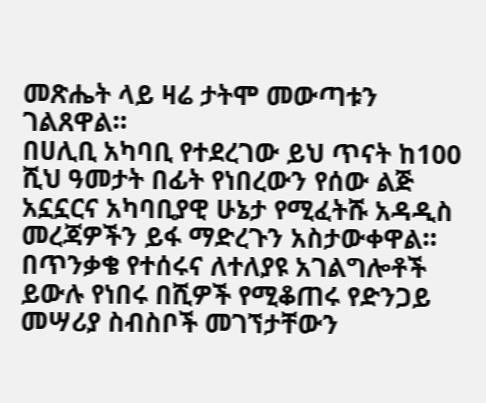መጽሔት ላይ ዛሬ ታትሞ መውጣቱን ገልጸዋል።
በሀሊቢ አካባቢ የተደረገው ይህ ጥናት ከ100 ሺህ ዓመታት በፊት የነበረውን የሰው ልጅ አኗኗርና አካባቢያዊ ሁኔታ የሚፈትሹ አዳዲስ መረጃዎችን ይፋ ማድረጉን አስታውቀዋል።
በጥንቃቄ የተሰሩና ለተለያዩ አገልግሎቶች ይውሉ የነበሩ በሺዎች የሚቆጠሩ የድንጋይ መሣሪያ ስብስቦች መገኘታቸውን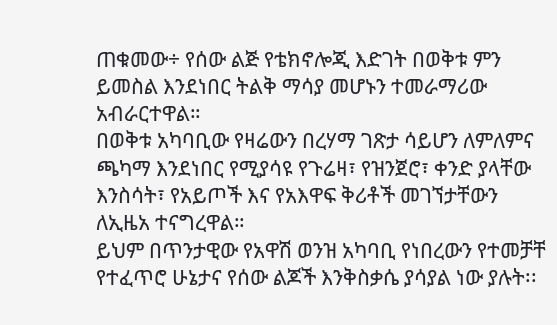ጠቁመው÷ የሰው ልጅ የቴክኖሎጂ እድገት በወቅቱ ምን ይመስል እንደነበር ትልቅ ማሳያ መሆኑን ተመራማሪው አብራርተዋል።
በወቅቱ አካባቢው የዛሬውን በረሃማ ገጽታ ሳይሆን ለምለምና ጫካማ እንደነበር የሚያሳዩ የጉሬዛ፣ የዝንጀሮ፣ ቀንድ ያላቸው እንስሳት፣ የአይጦች እና የአእዋፍ ቅሪቶች መገኘታቸውን ለኢዜአ ተናግረዋል።
ይህም በጥንታዊው የአዋሽ ወንዝ አካባቢ የነበረውን የተመቻቸ የተፈጥሮ ሁኔታና የሰው ልጆች እንቅስቃሴ ያሳያል ነው ያሉት፡፡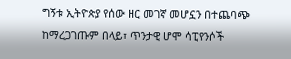ግኝቱ ኢትዮጵያ የሰው ዘር መገኛ መሆኗን በተጨባጭ ከማረጋገጡም በላይ፣ ጥንታዊ ሆሞ ሳፒየንሶች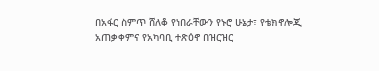በአፋር ስምጥ ሸለቆ የነበራቸውን የኑሮ ሁኔታ፣ የቴክኖሎጂ አጠቃቀምና የአካባቢ ተጽዕኖ በዝርዝር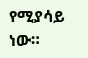የሚያሳይ ነው።